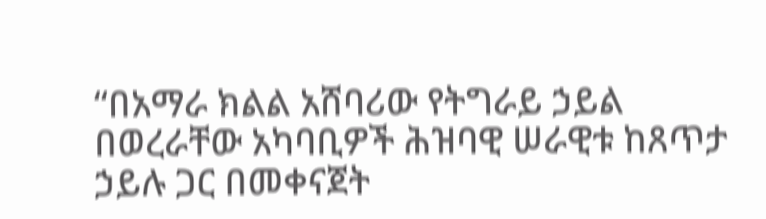“በአማራ ክልል አሸባሪው የትግራይ ኃይል በወረራቸው አካባቢዎች ሕዝባዊ ሠራዊቱ ከጸጥታ ኃይሉ ጋር በመቀናጀት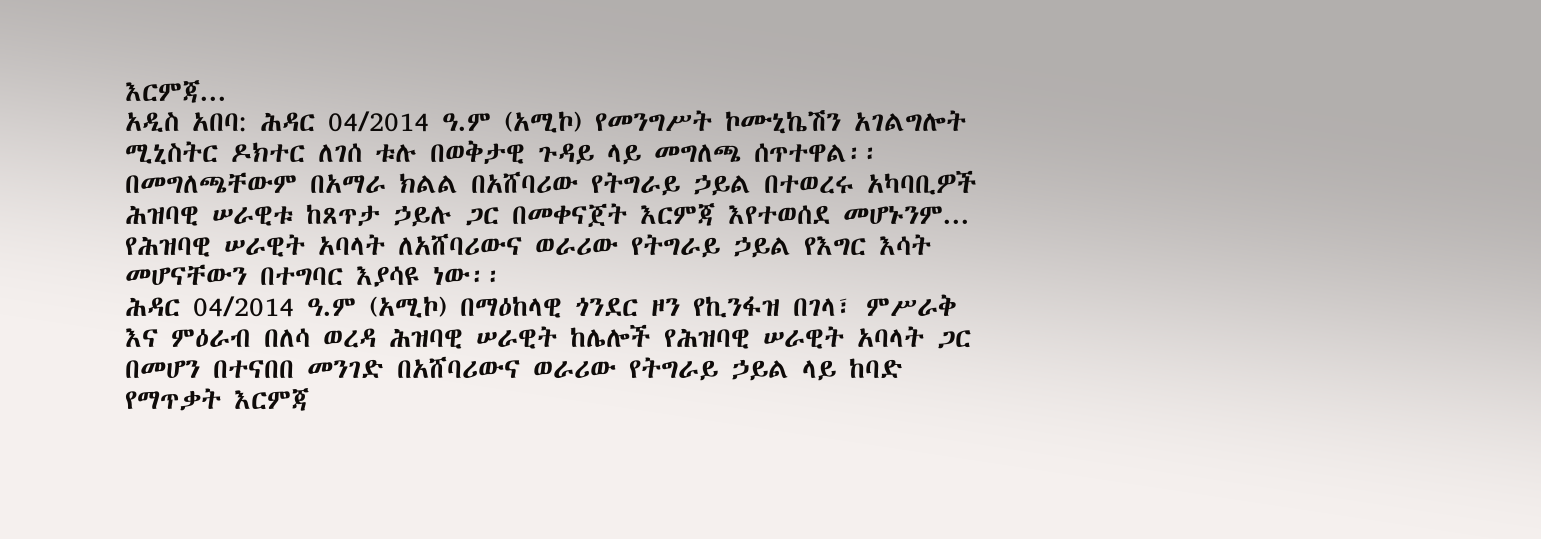እርምጃ...
አዲስ አበባ: ሕዳር 04/2014 ዓ.ም (አሚኮ) የመንግሥት ኮሙኒኬሽን አገልግሎት ሚኒስትር ዶክተር ለገሰ ቱሉ በወቅታዊ ጉዳይ ላይ መግለጫ ሰጥተዋል፡፡
በመግለጫቸውም በአማራ ክልል በአሸባሪው የትግራይ ኃይል በተወረሩ አካባቢዎች ሕዝባዊ ሠራዊቱ ከጸጥታ ኃይሉ ጋር በመቀናጀት እርምጃ እየተወሰደ መሆኑንም...
የሕዝባዊ ሠራዊት አባላት ለአሸባሪውና ወራሪው የትግራይ ኃይል የእግር እሳት መሆናቸውን በተግባር እያሳዩ ነው፡፡
ሕዳር 04/2014 ዓ.ም (አሚኮ) በማዕከላዊ ጎንደር ዞን የኪንፋዝ በገላ፣ ምሥራቅ እና ምዕራብ በለሳ ወረዳ ሕዝባዊ ሠራዊት ከሌሎች የሕዝባዊ ሠራዊት አባላት ጋር በመሆን በተናበበ መንገድ በአሸባሪውና ወራሪው የትግራይ ኃይል ላይ ከባድ የማጥቃት እርምጃ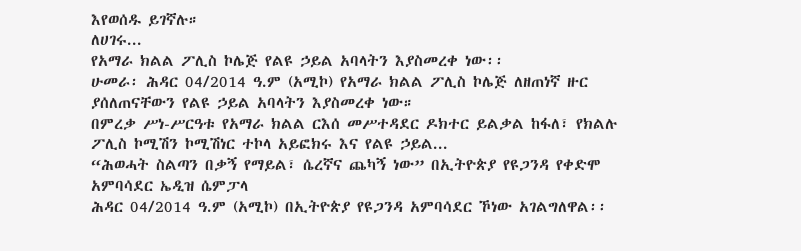እየወሰዱ ይገኛሉ።
ለሀገሩ...
የአማራ ክልል ፖሊስ ኮሌጅ የልዩ ኃይል አባላትን እያስመረቀ ነው፡፡
ሁመራ፡ ሕዳር 04/2014 ዓ.ም (አሚኮ) የአማራ ክልል ፖሊስ ኮሌጅ ለዘጠነኛ ዙር ያሰለጠናቸውን የልዩ ኃይል አባላትን እያስመረቀ ነው።
በምረቃ ሥነ-ሥርዓቱ የአማራ ክልል ርእሰ መሥተዳደር ዶክተር ይልቃል ከፋለ፣ የክልሉ ፖሊስ ኮሚሽን ኮሚሽነር ተኮላ አይፎክሩ እና የልዩ ኃይል...
“ሕወሓት ስልጣን በቃኝ የማይል፣ ሴረኛና ጨካኝ ነው” በኢትዮጵያ የዩጋንዳ የቀድሞ አምባሳደር ኤዲዝ ሴምፓላ
ሕዳር 04/2014 ዓ.ም (አሚኮ) በኢትዮጵያ የዩጋንዳ አምባሳደር ኾነው አገልግለዋል፡፡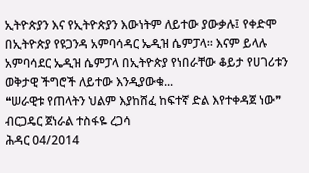ኢትዮጵያን እና የኢትዮጵያን እውነትም ለይተው ያውቃሉ፤ የቀድሞ በኢትዮጵያ የዩጋንዳ አምባሳዳር ኤዲዝ ሴምፓላ፡፡ እናም ይላሉ አምባሳደር ኤዲዝ ሴምፓላ በኢትዮጵያ የነበራቸው ቆይታ የሀገሪቱን ወቅታዊ ችግሮች ለይተው እንዲያውቁ...
❝ሠራዊቱ የጠላትን ህልም እያከሸፈ ከፍተኛ ድል እየተቀዳጀ ነው❞ ብርጋዴር ጀነራል ተስፋዬ ረጋሳ
ሕዳር 04/2014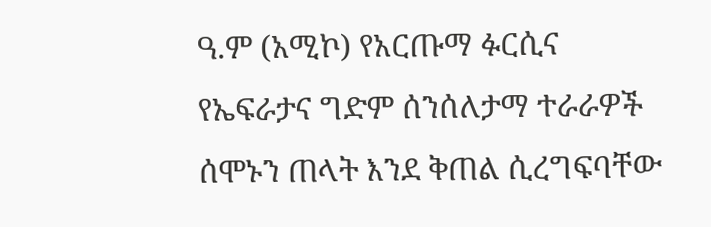ዓ.ም (አሚኮ) የአርጡማ ፉርሲና የኤፍራታና ግድም ሰንሰለታማ ተራራዎች ሰሞኑን ጠላት እንደ ቅጠል ሲረግፍባቸው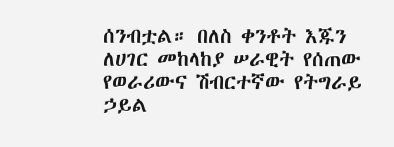ሰንብቷል። በለስ ቀንቶት እጁን ለሀገር መከላከያ ሠራዊት የሰጠው የወራሪውና ሽብርተኛው የትግራይ ኃይል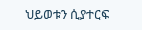ህይወቱን ሲያተርፍ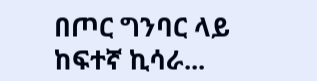በጦር ግንባር ላይ ከፍተኛ ኪሳራ...